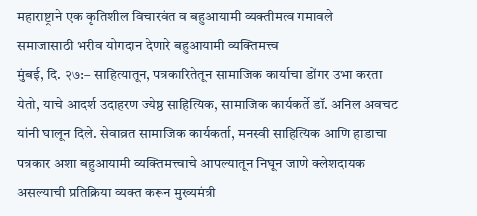महाराष्ट्राने एक कृतिशील विचारवंत व बहुआयामी व्यक्तीमत्व गमावले
समाजासाठी भरीव योगदान देणारे बहुआयामी व्यक्तिमत्त्व
मुंबई, दि. २७:– साहित्यातून, पत्रकारितेतून सामाजिक कार्याचा डोंगर उभा करता येतो, याचे आदर्श उदाहरण ज्येष्ठ साहित्यिक, सामाजिक कार्यकर्ते डॉ. अनिल अवचट यांनी घालून दिले. सेवाव्रत सामाजिक कार्यकर्ता, मनस्वी साहित्यिक आणि हाडाचा पत्रकार अशा बहुआयामी व्यक्तिमत्त्वाचे आपल्यातून निघून जाणे क्लेशदायक असल्याची प्रतिक्रिया व्यक्त करून मुख्यमंत्री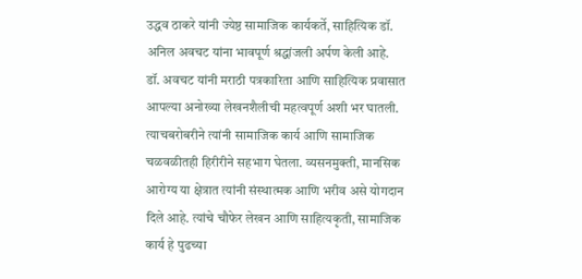उद्धव ठाकरे यांनी ज्येष्ठ सामाजिक कार्यकर्ते, साहित्यिक डॉ. अनिल अवचट यांना भावपूर्ण श्रद्धांजली अर्पण केली आहे.
डॉ. अवचट यांनी मराठी पत्रकारिता आणि साहित्यिक प्रवासात आपल्या अनोख्या लेखनशैलीची महत्वपूर्ण अशी भर घातली. त्याचबरोबरीने त्यांनी सामाजिक कार्य आणि सामाजिक चळवळीतही हिरीरीने सहभाग घेतला. व्यसनमुक्ती, मानसिक आरोग्य या क्षेत्रात त्यांनी संस्थात्मक आणि भरीव असे योगदान दिले आहे. त्यांचे चौफेर लेखन आणि साहित्यकृती, सामाजिक कार्य हे पुढच्या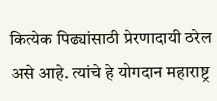कित्येक पिढ्यांसाठी प्रेरणादायी ठरेल असे आहे. त्यांचे हे योगदान महाराष्ट्र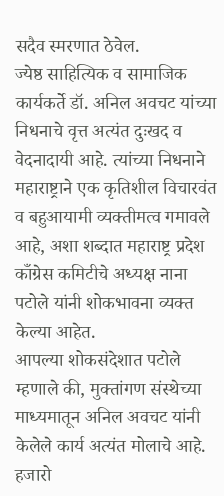सदैव स्मरणात ठेवेल.
ज्येष्ठ साहित्यिक व सामाजिक कार्यकर्ते डॉ. अनिल अवचट यांच्या निधनाचे वृत्त अत्यंत दुःखद व वेदनादायी आहे. त्यांच्या निधनाने महाराष्ट्राने एक कृतिशील विचारवंत व बहुआयामी व्यक्तीमत्व गमावले आहे, अशा शब्दात महाराष्ट्र प्रदेश काँग्रेस कमिटीचे अध्यक्ष नाना पटोले यांनी शोकभावना व्यक्त केल्या आहेत.
आपल्या शोकसंदेशात पटोले म्हणाले की, मुक्तांगण संस्थेच्या माध्यमातून अनिल अवचट यांनी केलेले कार्य अत्यंत मोलाचे आहे. हजारो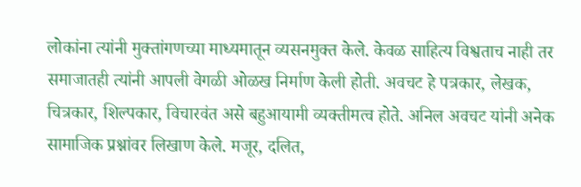लोकांना त्यांनी मुक्तांगणच्या माध्यमातून व्यसनमुक्त केले. केवळ साहित्य विश्वताच नाही तर समाजातही त्यांनी आपली वेगळी ओळख निर्माण केली होती. अवचट हे पत्रकार, लेखक, चित्रकार, शिल्पकार, विचारवंत असे बहुआयामी व्यक्तीमत्व होते. अनिल अवचट यांनी अनेक सामाजिक प्रश्नांवर लिखाण केले. मजूर, दलित,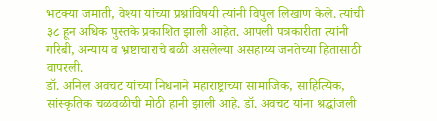भटक्या जमाती, वेश्या यांच्या प्रश्नांविषयी त्यांनी विपुल लिखाण केले. त्यांची ३८ हून अधिक पुस्तके प्रकाशित झाली आहेत. आपली पत्रकारीता त्यांनी गरिबी, अन्याय व भ्रष्टाचाराचे बळी असलेल्या असहाय्य जनतेच्या हितासाठी वापरली.
डॉ. अनिल अवचट यांच्या निधनाने महाराष्ट्राच्या सामाजिक, साहित्यिक, सांस्कृतिक चळवळीची मोठी हानी झाली आहे. डॉ. अवचट यांना श्रद्धांजली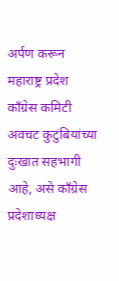अर्पण करून महाराष्ट्र प्रदेश काँग्रेस कमिटी अवचट कुटुंबियांच्या दुःखात सहभागी आहे, असे काँग्रेस प्रदेशाध्यक्ष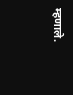म्हणाले.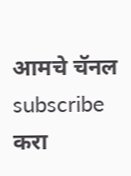आमचे चॅनल subscribe करा